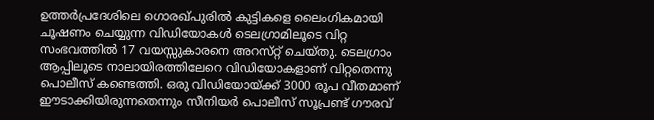ഉത്തർപ്രദേശിലെ ഗൊരഖ്പുരിൽ കുട്ടികളെ ലൈംഗികമായി ചൂഷണം ചെയ്യുന്ന വിഡിയോകൾ ടെലഗ്രാമിലൂടെ വിറ്റ സംഭവത്തിൽ 17 വയസ്സുകാരനെ അറസ്‌റ്റ് ചെയ്തു. ടെലഗ്രാം ആപ്പിലൂടെ നാലായിരത്തിലേറെ വിഡിയോകളാണ് വിറ്റതെന്നു പൊലീസ് കണ്ടെത്തി. ഒരു വിഡിയോയ്ക്ക് 3000 രൂപ വീതമാണ് ഈടാക്കിയിരുന്നതെന്നും സീനിയർ പൊലീസ് സൂപ്രണ്ട് ഗൗരവ്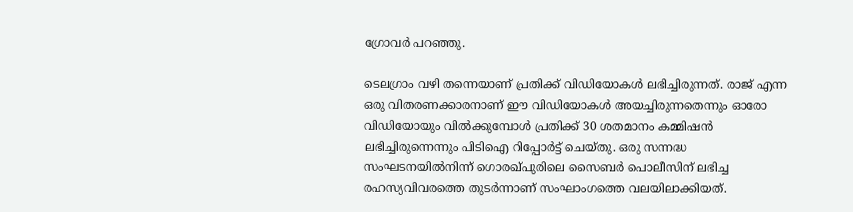ഗ്രോവർ പറഞ്ഞു.

ടെലഗ്രാം വഴി തന്നെയാണ് പ്രതിക്ക് വിഡിയോകൾ ലഭിച്ചിരുന്നത്. രാജ് എന്ന ഒരു വിതരണക്കാരനാണ് ഈ വിഡിയോകൾ അയച്ചിരുന്നതെന്നും ഓരോ വിഡിയോയും വിൽക്കുമ്പോൾ പ്രതിക്ക് 30 ശതമാനം കമ്മിഷൻ ലഭിച്ചിരുന്നെന്നും പിടിഐ റിപ്പോർട്ട് ചെയ്തു. ഒരു സന്നദ്ധ സംഘടനയിൽനിന്ന് ഗൊരഖ്‌പുരിലെ സൈബർ പൊലീസിന് ലഭിച്ച രഹസ്യവിവരത്തെ തുടർന്നാണ് സംഘാംഗത്തെ വലയിലാക്കിയത്.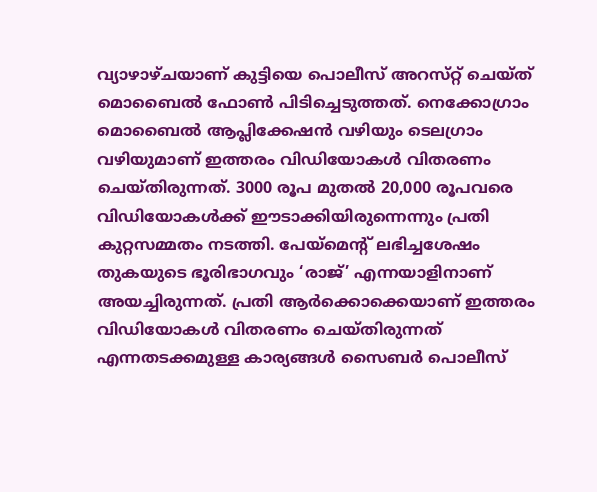വ്യാഴാഴ്ച‌യാണ് കുട്ടിയെ പൊലീസ് അറസ്‌റ്റ് ചെയ്ത് മൊബൈൽ ഫോൺ പിടിച്ചെടുത്തത്. നെക്കോഗ്രാം മൊബൈൽ ആപ്ലിക്കേഷൻ വഴിയും ടെലഗ്രാം വഴിയുമാണ് ഇത്തരം വിഡിയോകൾ വിതരണം ചെയ്തിരുന്നത്. 3000 രൂപ മുതൽ 20,000 രൂപവരെ വിഡിയോകൾക്ക് ഈടാക്കിയിരുന്നെന്നും പ്രതി കുറ്റസമ്മതം നടത്തി. പേയ്മെന്റ് ലഭിച്ചശേഷം തുകയുടെ ഭൂരിഭാഗവും ‘രാജ്’ എന്നയാളിനാണ് അയച്ചിരുന്നത്. പ്രതി ആർക്കൊക്കെയാണ് ഇത്തരം വിഡിയോകൾ വിതരണം ചെയ്തിരുന്നത് എന്നതടക്കമുള്ള കാര്യങ്ങൾ സൈബർ പൊലീസ്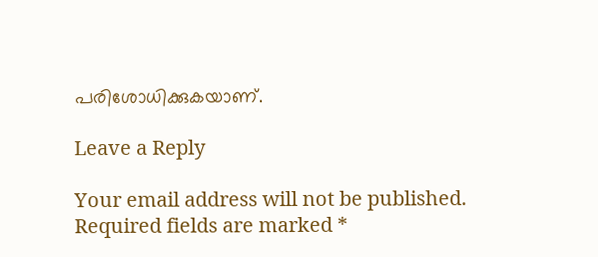പരിശോധിക്കുകയാണ്.

Leave a Reply

Your email address will not be published. Required fields are marked *